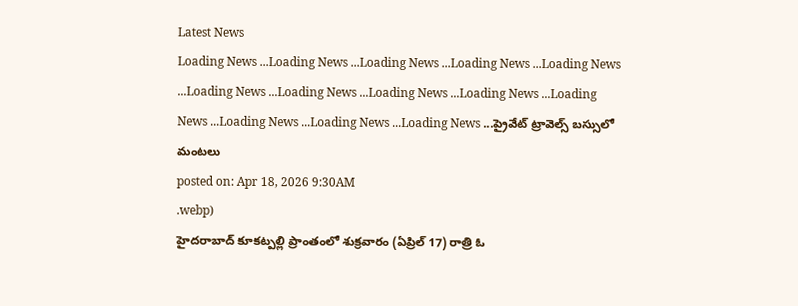Latest News
Loading News ...Loading News ...Loading News ...Loading News ...Loading News ...Loading News ...Loading News ...Loading News ...Loading News ...Loading News ...Loading News ...Loading News ...Loading News ...ప్రైవేట్ ట్రావెల్స్ బస్సులో మంటలు
posted on: Apr 18, 2026 9:30AM
.webp)
హైదరాబాద్ కూకట్పల్లి ప్రాంతంలో శుక్రవారం (ఏప్రిల్ 17) రాత్రి ఓ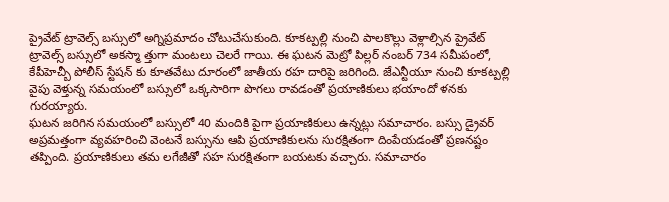ప్రైవేట్ ట్రావెల్స్ బస్సులో అగ్నిప్రమాదం చోటుచేసుకుంది. కూకట్పల్లి నుంచి పాలకొల్లు వెళ్లాల్సిన ప్రైవేట్ ట్రావెల్స్ బస్సులో అకస్మా త్తుగా మంటలు చెలరే గాయి. ఈ ఘటన మెట్రో పిల్లర్ నంబర్ 734 సమీపంలో, కేపీహెచ్బీ పోలీస్ స్టేషన్ కు కూతవేటు దూరంలో జాతీయ రహ దారిపై జరిగింది. జేఎన్టీయూ నుంచి కూకట్పల్లి వైపు వెళ్తున్న సమయంలో బస్సులో ఒక్కసారిగా పొగలు రావడంతో ప్రయాణికులు భయాందో ళనకు గురయ్యారు.
ఘటన జరిగిన సమయంలో బస్సులో 40 మందికి పైగా ప్రయాణికులు ఉన్నట్లు సమాచారం. బస్సు డ్రైవర్ అప్రమత్తంగా వ్యవహరించి వెంటనే బస్సును ఆపి ప్రయాణికులను సురక్షితంగా దింపేయడంతో ప్రణనష్టం తప్పింది. ప్రయాణికులు తమ లగేజీతో సహ సురక్షితంగా బయటకు వచ్చారు. సమాచారం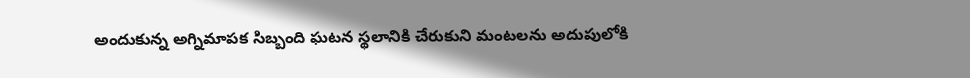అందుకున్న అగ్నిమాపక సిబ్బంది ఘటన స్థలానికి చేరుకుని మంటలను అదుపులోకి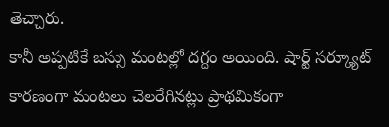తెచ్చారు.
కానీ అప్పటికే బస్సు మంటల్లో దగ్దం అయింది. షార్ట్ సర్క్యూట్ కారణంగా మంటలు చెలరేగినట్లు ప్రాథమికంగా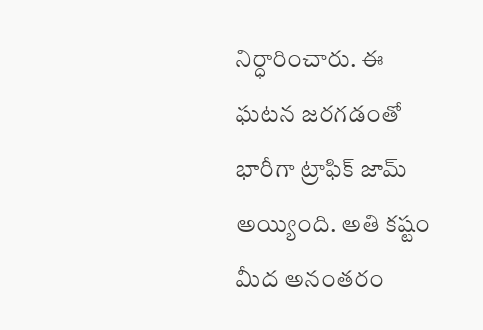నిర్ధారించారు. ఈ ఘటన జరగడంతో భారీగా ట్రాఫిక్ జామ్ అయ్యింది. అతి కష్టం మీద అనంతరం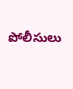పోలీసులు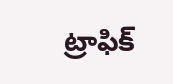ట్రాఫిక్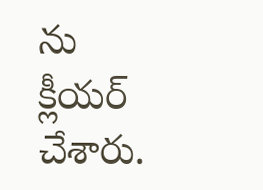ను క్లీయర్ చేశారు.